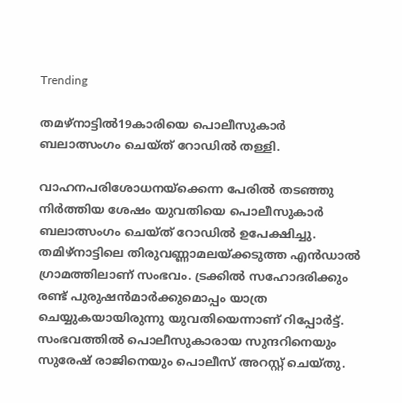Trending

തമഴ്നാട്ടിൽ19കാരിയെ പൊലീസുകാര്‍ ബലാത്സംഗം ചെയ്ത് റോഡില്‍ തള്ളി.

വാഹനപരിശോധനയ്ക്കെന്ന പേരില്‍ തടഞ്ഞു നിര്‍ത്തിയ ശേഷം യുവതിയെ പൊലീസുകാര്‍ ബലാത്സംഗം ചെയ്ത് റോഡില്‍ ഉപേക്ഷിച്ചു. തമിഴ്നാട്ടിലെ തിരുവണ്ണാമലയ്ക്കടുത്ത എന്‍ഡാല്‍ ഗ്രാമത്തിലാണ് സംഭവം. ട്രക്കില്‍ സഹോദരിക്കും രണ്ട് പുരുഷന്‍മാര്‍ക്കുമൊപ്പം യാത്ര ചെയ്യുകയായിരുന്നു യുവതിയെന്നാണ് റിപ്പോര്‍ട്ട്. സംഭവത്തില്‍ പൊലീസുകാരായ സുന്ദറിനെയും സുരേഷ് രാജിനെയും പൊലീസ് അറസ്റ്റ് ചെയ്തു.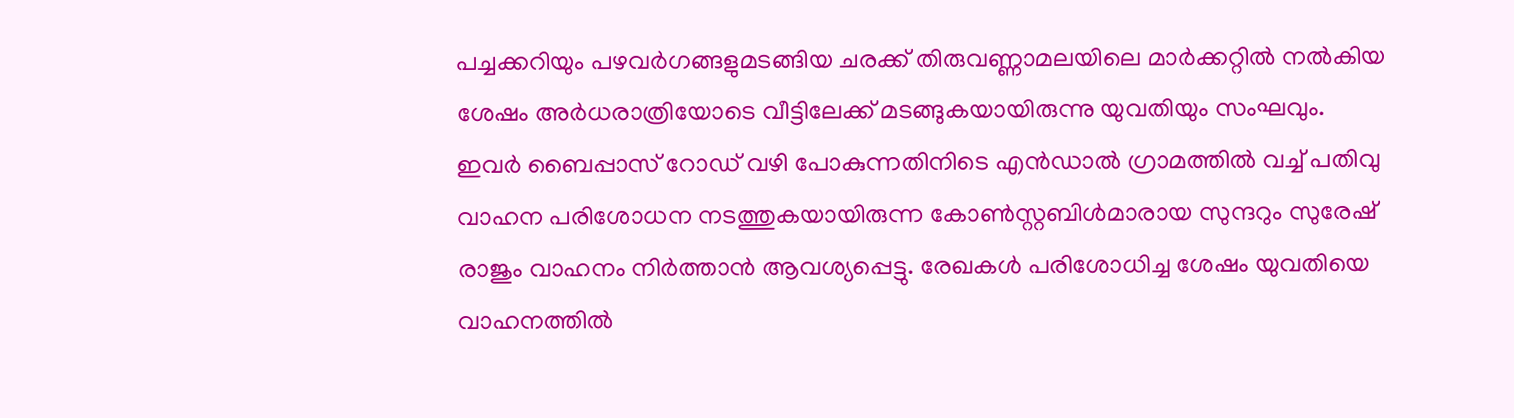പച്ചക്കറിയും പഴവര്‍ഗങ്ങളുമടങ്ങിയ ചരക്ക് തിരുവണ്ണാമലയിലെ മാര്‍ക്കറ്റില്‍ നല്‍കിയ ശേഷം അര്‍ധരാത്രിയോടെ വീട്ടിലേക്ക് മടങ്ങുകയായിരുന്നു യുവതിയും സംഘവും. ഇവര്‍ ബൈപ്പാസ് റോഡ് വഴി പോകുന്നതിനിടെ എന്‍ഡാല്‍ ഗ്രാമത്തില്‍ വച്ച് പതിവു വാഹന പരിശോധന നടത്തുകയായിരുന്ന കോണ്‍സ്റ്റബിള്‍മാരായ സുന്ദറും സുരേഷ് രാജും വാഹനം നിര്‍ത്താന്‍ ആവശ്യപ്പെട്ടു. രേഖകള്‍ പരിശോധിച്ച ശേഷം യുവതിയെ വാഹനത്തില്‍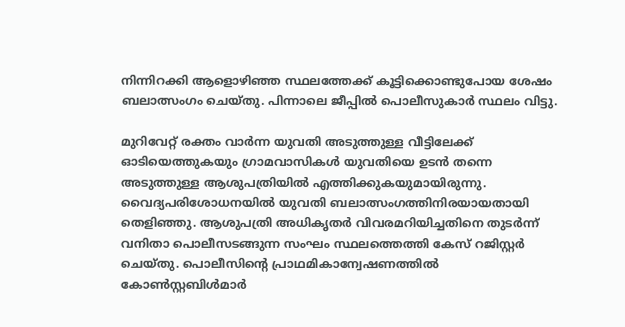നിന്നിറക്കി ആളൊഴിഞ്ഞ സ്ഥലത്തേക്ക് കൂട്ടിക്കൊണ്ടുപോയ ശേഷം ബലാത്സംഗം ചെയ്തു. പിന്നാലെ ജീപ്പില്‍ പൊലീസുകാര്‍ സ്ഥലം വിട്ടു.

മുറിവേറ്റ് രക്തം വാര്‍ന്ന യുവതി അടുത്തുള്ള വീട്ടിലേക്ക് ഓടിയെത്തുകയും ഗ്രാമവാസികള്‍ യുവതിയെ ഉടന്‍ തന്നെ അടുത്തുള്ള ആശുപത്രിയില്‍ എത്തിക്കുകയുമായിരുന്നു. വൈദ്യപരിശോധനയില്‍ യുവതി ബലാത്സംഗത്തിനിരയായതായി തെളിഞ്ഞു. ആശുപത്രി അധികൃതര്‍ വിവരമറിയിച്ചതിനെ തുടര്‍ന്ന് വനിതാ പൊലീസടങ്ങുന്ന സംഘം സ്ഥലത്തെത്തി കേസ് റജിസ്റ്റര്‍ ചെയ്തു. പൊലീസിന്‍റെ പ്രാഥമികാന്വേഷണത്തില്‍ കോണ്‍സ്റ്റബിള്‍മാര്‍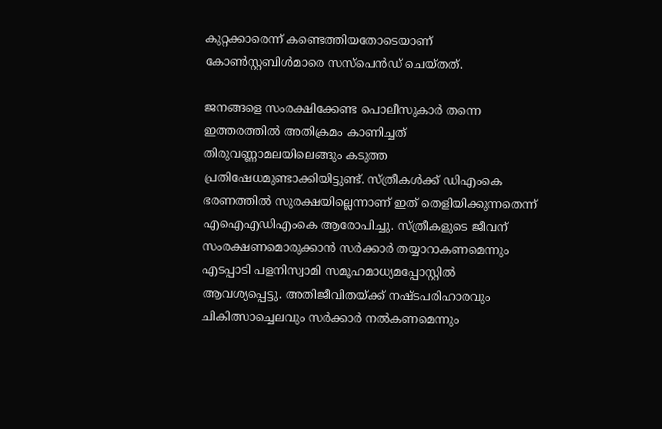കുറ്റക്കാരെന്ന് കണ്ടെത്തിയതോടെയാണ് കോണ്‍സ്റ്റബിള്‍മാരെ സസ്പെന്‍ഡ് ചെയ്തത്.

ജനങ്ങളെ സംരക്ഷിക്കേണ്ട പൊലീസുകാര്‍ തന്നെ ഇത്തരത്തില്‍ അതിക്രമം കാണിച്ചത് തിരുവണ്ണാമലയിലെങ്ങും കടുത്ത പ്രതിഷേധമുണ്ടാക്കിയിട്ടുണ്ട്. സ്ത്രീകള്‍ക്ക് ഡിഎംകെ ഭരണത്തില്‍ സുരക്ഷയില്ലെന്നാണ് ഇത് തെളിയിക്കുന്നതെന്ന് എഐഎഡിഎംകെ ആരോപിച്ചു. സ്ത്രീകളുടെ ജീവന് സംരക്ഷണമൊരുക്കാന്‍ സര്‍ക്കാര്‍ തയ്യാറാകണമെന്നും എടപ്പാടി പളനിസ്വാമി സമൂഹമാധ്യമപ്പോസ്റ്റില്‍ ആവശ്യപ്പെട്ടു. അതിജീവിതയ്ക്ക് നഷ്ടപരിഹാരവും ചികിത്സാച്ചെലവും സര്‍ക്കാര്‍ നല്‍കണമെന്നും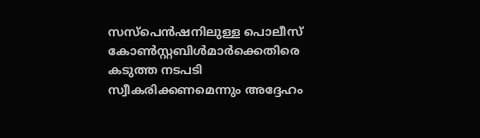സസ്പെന്‍ഷനിലുള്ള പൊലീസ് കോണ്‍സ്റ്റബിള്‍മാര്‍ക്കെതിരെ കടുത്ത നടപടി സ്വീകരിക്കണമെന്നും അദ്ദേഹം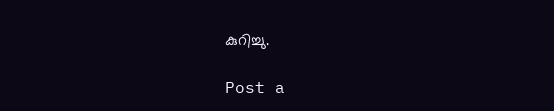കുറിച്ചു.

Post a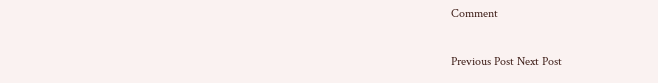Comment

Previous Post Next Post